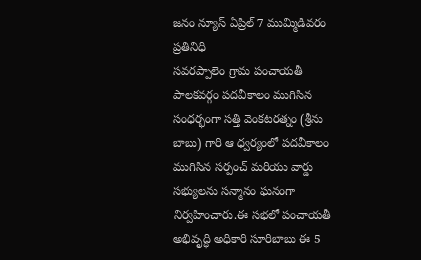జనం న్యూస్ ఏప్రిల్ 7 ముమ్మిడివరం ప్రతినిధి
సవరప్పాలెం గ్రామ పంచాయతీ పాలకవర్గం పదవీకాలం ముగిసిన సంధర్భంగా సత్తి వెంకటరత్నం (శ్రీను బాబు) గారి ఆ ధ్వర్యంలో పదవీకాలం ముగిసిన సర్పంచ్ మరియు వార్డు సభ్యులను సన్మానం ఘనంగా నిర్వహించారు.ఈ సభలో పంచాయతీ అభివృద్ధి అధికారి సూరిబాబు ఈ 5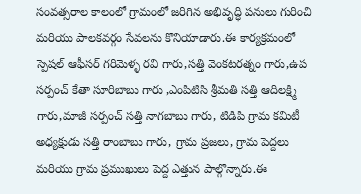సంవత్సరాల కాలంలో గ్రామంలో జరిగిన అభివృద్ధి పనులు గురించి మరియు పాలకవర్గం సేవలను కొనియాడారు.ఈ కార్యక్రమంలో స్పెషల్ ఆఫీసర్ గరిమెళ్ళ రవి గారు,సత్తి వెంకటరత్నం గారు,ఉప సర్పంచ్ కేతా సూరిబాబు గారు ,ఎంపిటిసి శ్రీమతి సత్తి ఆదిలక్ష్మి గారు,మాజీ సర్పంచ్ సత్తి నాగబాబు గారు, టిడిపి గ్రామ కమిటీ అధ్యక్షుడు సత్తి రాంబాబు గారు, గ్రామ ప్రజలు, గ్రామ పెద్దలు మరియు గ్రామ ప్రముఖులు పెద్ద ఎత్తున పాల్గొన్నారు.ఈ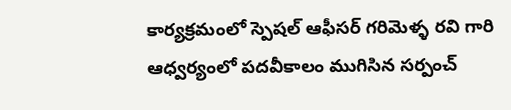కార్యక్రమంలో స్పెషల్ ఆఫీసర్ గరిమెళ్ళ రవి గారి ఆధ్వర్యంలో పదవీకాలం ముగిసిన సర్పంచ్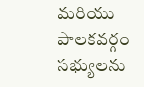మరియు పాలకవర్గం సభ్యులను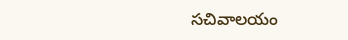సచివాలయం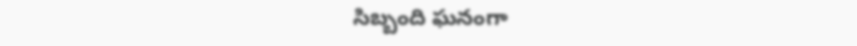సిబ్బంది ఘనంగా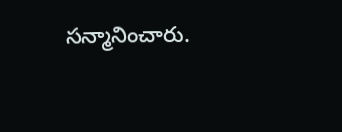సన్మానించారు.